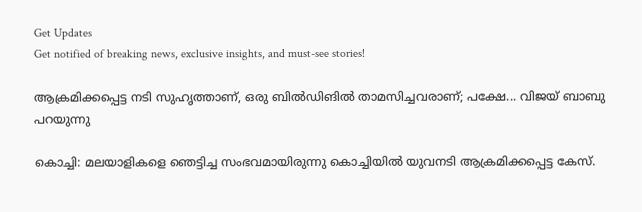Get Updates
Get notified of breaking news, exclusive insights, and must-see stories!

ആക്രമിക്കപ്പെട്ട നടി സുഹൃത്താണ്, ഒരു ബില്‍ഡിങില്‍ താമസിച്ചവരാണ്; പക്ഷേ... വിജയ് ബാബു പറയുന്നു

കൊച്ചി: മലയാളികളെ ഞെട്ടിച്ച സംഭവമായിരുന്നു കൊച്ചിയില്‍ യുവനടി ആക്രമിക്കപ്പെട്ട കേസ്.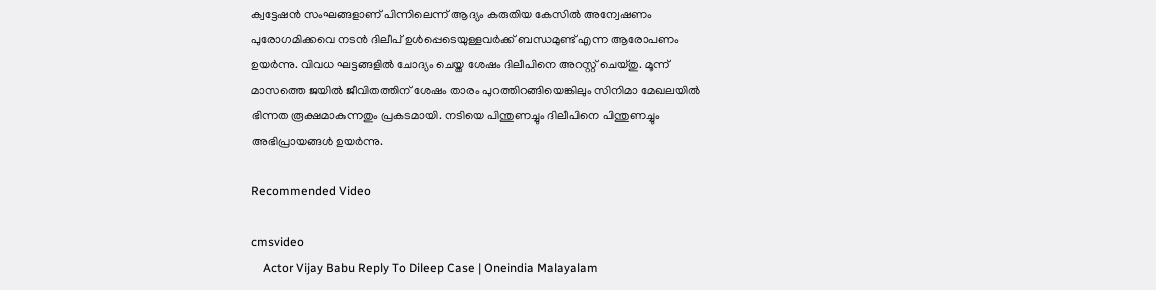ക്വട്ടേഷന്‍ സംഘങ്ങളാണ് പിന്നിലെന്ന് ആദ്യം കരുതിയ കേസില്‍ അന്വേഷണം പുരോഗമിക്കവെ നടന്‍ ദിലീപ് ഉള്‍പ്പെടെയുള്ളവര്‍ക്ക് ബന്ധമുണ്ട് എന്ന ആരോപണം ഉയര്‍ന്നു. വിവധ ഘട്ടങ്ങളില്‍ ചോദ്യം ചെയ്ത ശേഷം ദിലീപിനെ അറസ്റ്റ് ചെയ്തു. മൂന്ന് മാസത്തെ ജയില്‍ ജീവിതത്തിന് ശേഷം താരം പുറത്തിറങ്ങിയെങ്കിലും സിനിമാ മേഖലയില്‍ ഭിന്നത രൂക്ഷമാകുന്നതും പ്രകടമായി. നടിയെ പിന്തുണച്ചും ദിലീപിനെ പിന്തുണച്ചും അഭിപ്രായങ്ങള്‍ ഉയര്‍ന്നു.

Recommended Video

cmsvideo
    Actor Vijay Babu Reply To Dileep Case | Oneindia Malayalam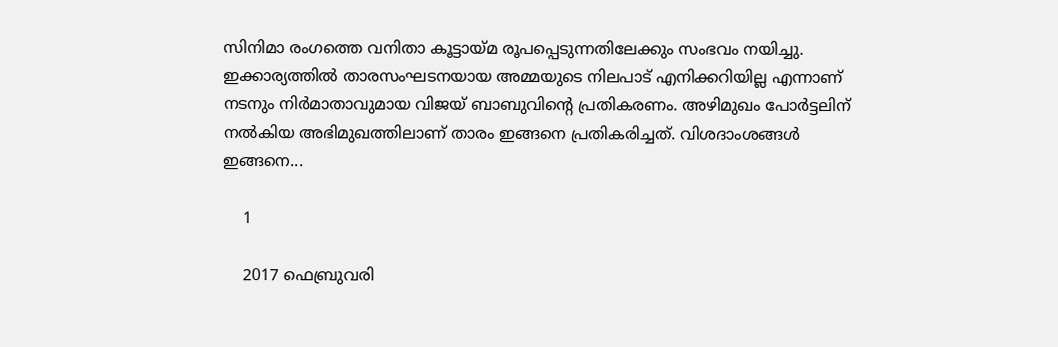സിനിമാ രംഗത്തെ വനിതാ കൂട്ടായ്മ രൂപപ്പെടുന്നതിലേക്കും സംഭവം നയിച്ചു. ഇക്കാര്യത്തില്‍ താരസംഘടനയായ അമ്മയുടെ നിലപാട് എനിക്കറിയില്ല എന്നാണ് നടനും നിര്‍മാതാവുമായ വിജയ് ബാബുവിന്റെ പ്രതികരണം. അഴിമുഖം പോര്‍ട്ടലിന് നല്‍കിയ അഭിമുഖത്തിലാണ് താരം ഇങ്ങനെ പ്രതികരിച്ചത്. വിശദാംശങ്ങള്‍ ഇങ്ങനെ...

    1

    2017 ഫെബ്രുവരി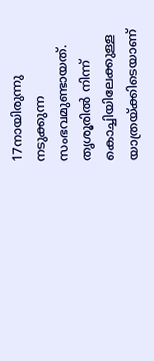17നായിരുന്നു നടുക്കുന്ന സംഭവമുണ്ടായത്. തൃശൂരില്‍ നിന്ന് കൊച്ചിയിലേക്കുള്ള യാത്രയ്ക്കിടെയാണ്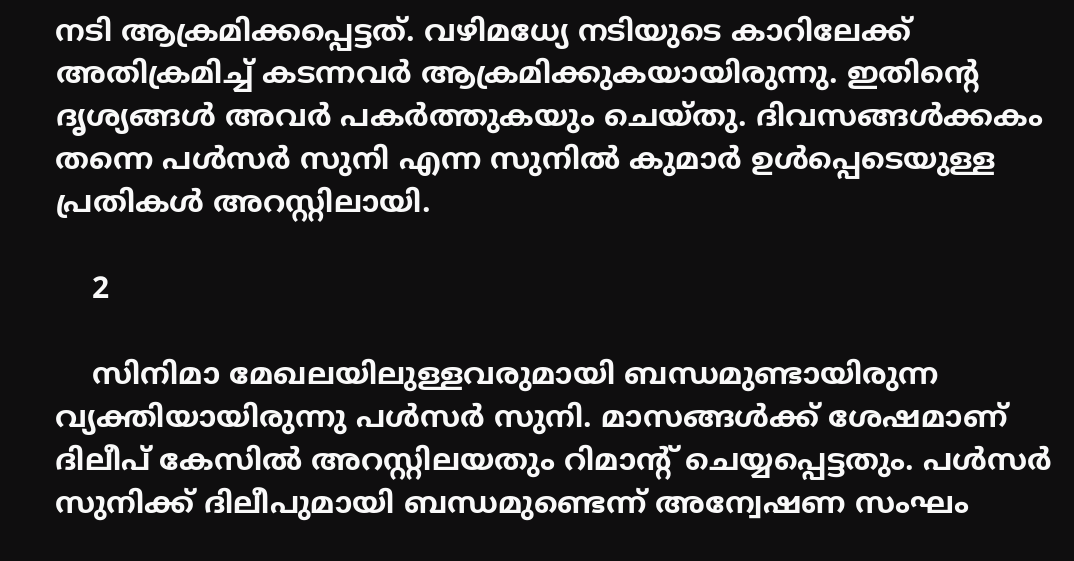നടി ആക്രമിക്കപ്പെട്ടത്. വഴിമധ്യേ നടിയുടെ കാറിലേക്ക് അതിക്രമിച്ച് കടന്നവര്‍ ആക്രമിക്കുകയായിരുന്നു. ഇതിന്റെ ദൃശ്യങ്ങള്‍ അവര്‍ പകര്‍ത്തുകയും ചെയ്തു. ദിവസങ്ങള്‍ക്കകം തന്നെ പള്‍സര്‍ സുനി എന്ന സുനില്‍ കുമാര്‍ ഉള്‍പ്പെടെയുള്ള പ്രതികള്‍ അറസ്റ്റിലായി.

    2

    സിനിമാ മേഖലയിലുള്ളവരുമായി ബന്ധമുണ്ടായിരുന്ന വ്യക്തിയായിരുന്നു പള്‍സര്‍ സുനി. മാസങ്ങള്‍ക്ക് ശേഷമാണ് ദിലീപ് കേസില്‍ അറസ്റ്റിലയതും റിമാന്റ് ചെയ്യപ്പെട്ടതും. പള്‍സര്‍ സുനിക്ക് ദിലീപുമായി ബന്ധമുണ്ടെന്ന് അന്വേഷണ സംഘം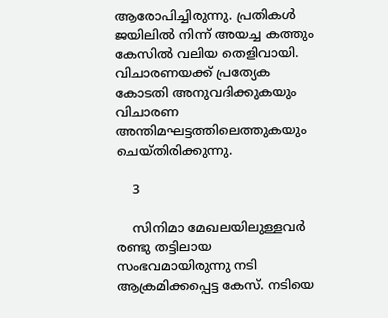ആരോപിച്ചിരുന്നു. പ്രതികള്‍ ജയിലില്‍ നിന്ന് അയച്ച കത്തും കേസില്‍ വലിയ തെളിവായി. വിചാരണയക്ക് പ്രത്യേക കോടതി അനുവദിക്കുകയും വിചാരണ അന്തിമഘട്ടത്തിലെത്തുകയും ചെയ്തിരിക്കുന്നു.

    3

    സിനിമാ മേഖലയിലുള്ളവര്‍ രണ്ടു തട്ടിലായ സംഭവമായിരുന്നു നടി ആക്രമിക്കപ്പെട്ട കേസ്. നടിയെ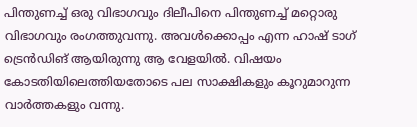പിന്തുണച്ച് ഒരു വിഭാഗവും ദിലീപിനെ പിന്തുണച്ച് മറ്റൊരു വിഭാഗവും രംഗത്തുവന്നു. അവള്‍ക്കൊപ്പം എന്ന ഹാഷ് ടാഗ് ട്രെന്‍ഡിങ് ആയിരുന്നു ആ വേളയില്‍. വിഷയം കോടതിയിലെത്തിയതോടെ പല സാക്ഷികളും കൂറുമാറുന്ന വാര്‍ത്തകളും വന്നു.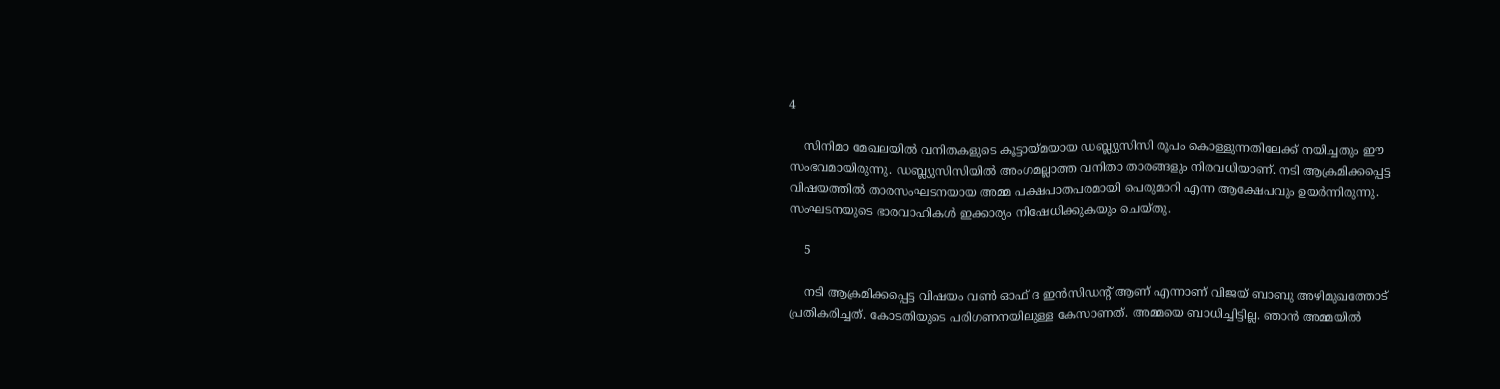4

    സിനിമാ മേഖലയില്‍ വനിതകളുടെ കൂട്ടായ്മയായ ഡബ്ല്യുസിസി രൂപം കൊള്ളുന്നതിലേക്ക് നയിച്ചതും ഈ സംഭവമായിരുന്നു. ഡബ്ല്യുസിസിയില്‍ അംഗമല്ലാത്ത വനിതാ താരങ്ങളും നിരവധിയാണ്. നടി ആക്രമിക്കപ്പെട്ട വിഷയത്തില്‍ താരസംഘടനയായ അമ്മ പക്ഷപാതപരമായി പെരുമാറി എന്ന ആക്ഷേപവും ഉയര്‍ന്നിരുന്നു. സംഘടനയുടെ ഭാരവാഹികള്‍ ഇക്കാര്യം നിഷേധിക്കുകയും ചെയ്തു.

    5

    നടി ആക്രമിക്കപ്പെട്ട വിഷയം വണ്‍ ഓഫ് ദ ഇന്‍സിഡന്റ് ആണ് എന്നാണ് വിജയ് ബാബു അഴിമുഖത്തോട് പ്രതികരിച്ചത്. കോടതിയുടെ പരിഗണനയിലുള്ള കേസാണത്. അമ്മയെ ബാധിച്ചിട്ടില്ല. ഞാന്‍ അമ്മയില്‍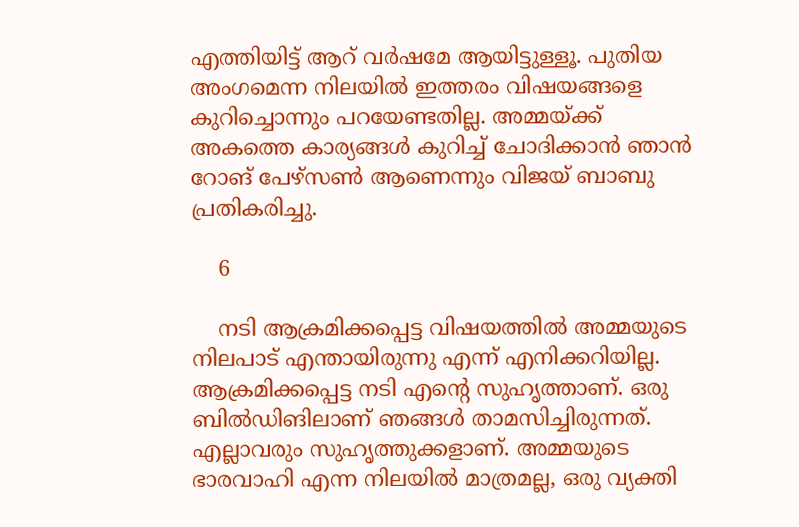എത്തിയിട്ട് ആറ് വര്‍ഷമേ ആയിട്ടുള്ളൂ. പുതിയ അംഗമെന്ന നിലയില്‍ ഇത്തരം വിഷയങ്ങളെ കുറിച്ചൊന്നും പറയേണ്ടതില്ല. അമ്മയ്ക്ക് അകത്തെ കാര്യങ്ങള്‍ കുറിച്ച് ചോദിക്കാന്‍ ഞാന്‍ റോങ് പേഴ്‌സണ്‍ ആണെന്നും വിജയ് ബാബു പ്രതികരിച്ചു.

    6

    നടി ആക്രമിക്കപ്പെട്ട വിഷയത്തില്‍ അമ്മയുടെ നിലപാട് എന്തായിരുന്നു എന്ന് എനിക്കറിയില്ല. ആക്രമിക്കപ്പെട്ട നടി എന്റെ സുഹൃത്താണ്. ഒരു ബില്‍ഡിങിലാണ് ഞങ്ങള്‍ താമസിച്ചിരുന്നത്. എല്ലാവരും സുഹൃത്തുക്കളാണ്. അമ്മയുടെ ഭാരവാഹി എന്ന നിലയില്‍ മാത്രമല്ല, ഒരു വ്യക്തി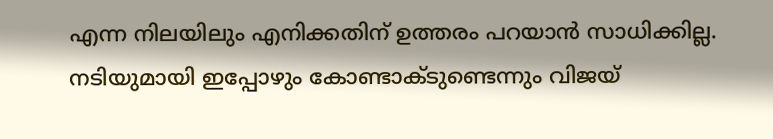എന്ന നിലയിലും എനിക്കതിന് ഉത്തരം പറയാന്‍ സാധിക്കില്ല. നടിയുമായി ഇപ്പോഴും കോണ്ടാക്ടുണ്ടെന്നും വിജയ്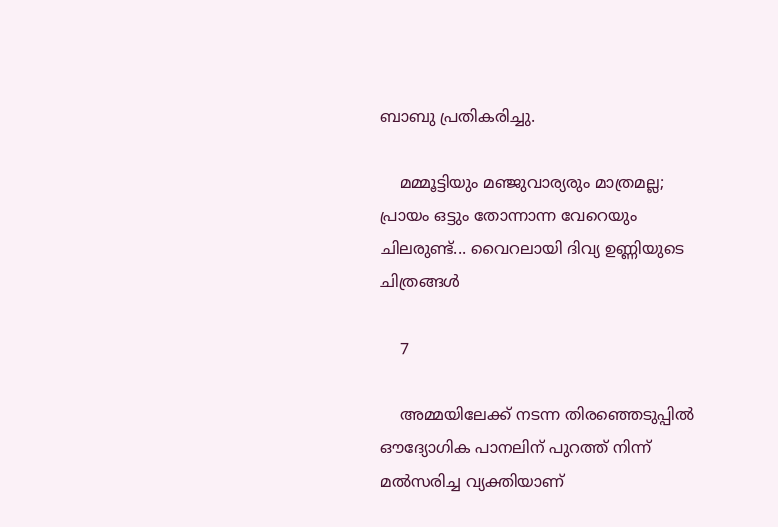ബാബു പ്രതികരിച്ചു.

    മമ്മൂട്ടിയും മഞ്ജുവാര്യരും മാത്രമല്ല; പ്രായം ഒട്ടും തോന്നാന്ന വേറെയും ചിലരുണ്ട്... വൈറലായി ദിവ്യ ഉണ്ണിയുടെ ചിത്രങ്ങള്‍

    7

    അമ്മയിലേക്ക് നടന്ന തിരഞ്ഞെടുപ്പില്‍ ഔദ്യോഗിക പാനലിന് പുറത്ത് നിന്ന് മല്‍സരിച്ച വ്യക്തിയാണ്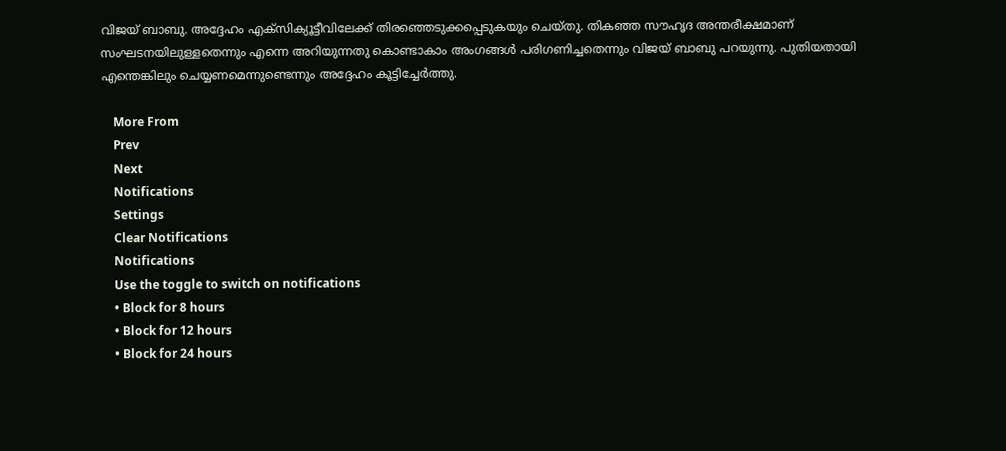വിജയ് ബാബു. അദ്ദേഹം എക്‌സിക്യൂട്ടീവിലേക്ക് തിരഞ്ഞെടുക്കപ്പെടുകയും ചെയ്തു. തികഞ്ഞ സൗഹൃദ അന്തരീക്ഷമാണ് സംഘടനയിലുള്ളതെന്നും എന്നെ അറിയുന്നതു കൊണ്ടാകാം അംഗങ്ങള്‍ പരിഗണിച്ചതെന്നും വിജയ് ബാബു പറയുന്നു. പുതിയതായി എന്തെങ്കിലും ചെയ്യണമെന്നുണ്ടെന്നും അദ്ദേഹം കൂട്ടിച്ചേര്‍ത്തു.

    More From
    Prev
    Next
    Notifications
    Settings
    Clear Notifications
    Notifications
    Use the toggle to switch on notifications
    • Block for 8 hours
    • Block for 12 hours
    • Block for 24 hours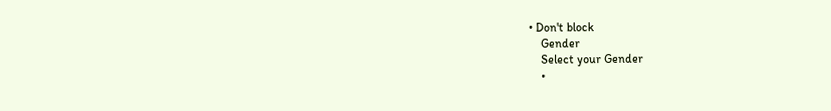• Don't block
    Gender
    Select your Gender
    •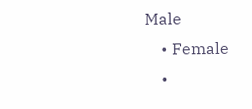Male
    • Female
    •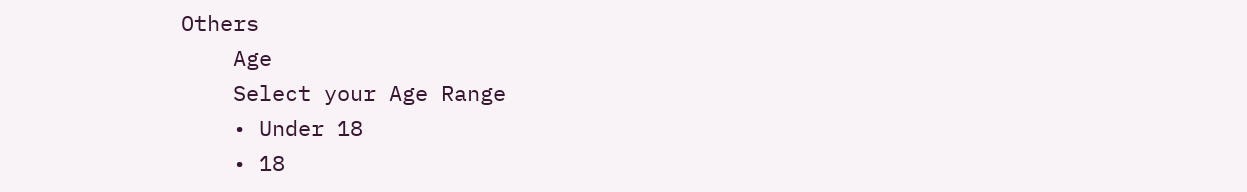Others
    Age
    Select your Age Range
    • Under 18
    • 18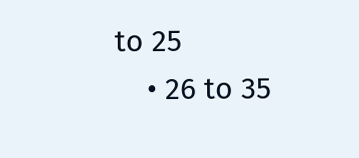to 25
    • 26 to 35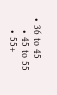• 36 to 45
    • 45 to 55
    • 55+